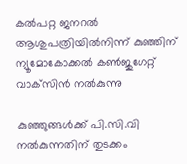കല്‍പറ്റ ജനറല്‍ ആശുപത്രിയിൽനിന്ന് കുഞ്ഞിന് ന്യൂമോകോക്കല്‍ കണ്‍ജുഗേറ്റ് വാക്‌സിൻ നൽകുന്നു

കുഞ്ഞുങ്ങൾക്ക് പി.സി.വി നൽകുന്നതിന് തുടക്കം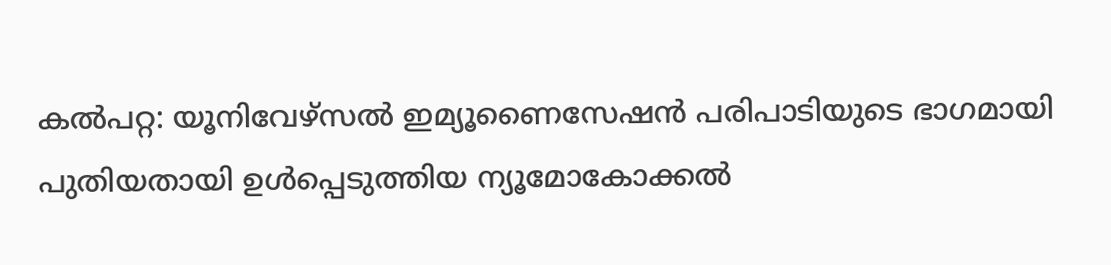കൽപറ്റ: യൂനിവേഴ്‌സല്‍ ഇമ്യൂണൈസേഷന്‍ പരിപാടിയുടെ ഭാഗമായി പുതിയതായി ഉള്‍പ്പെടുത്തിയ ന്യൂമോകോക്കല്‍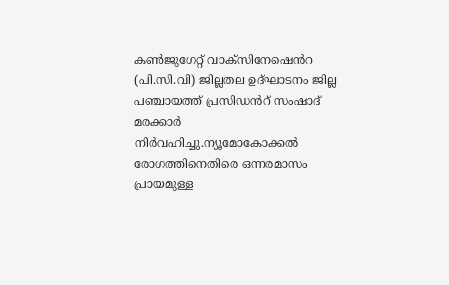കണ്‍ജുഗേറ്റ് വാക്‌സിനേഷെൻറ (പി.സി.വി) ജില്ലതല ഉദ്ഘാടനം ജില്ല പഞ്ചായത്ത് പ്രസിഡൻറ് സംഷാദ് മരക്കാർ നിർവഹിച്ചു.ന്യൂമോകോക്കല്‍ രോഗത്തിനെതിരെ ഒന്നരമാസം പ്രായമുള്ള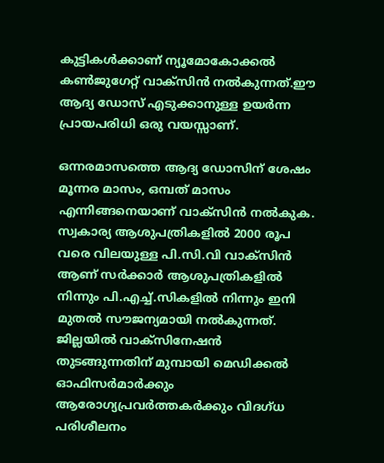കുട്ടികള്‍ക്കാണ് ന്യൂമോകോക്കല്‍ കണ്‍ജുഗേറ്റ് വാക്‌സിന്‍ നല്‍കുന്നത്.ഈ ആദ്യ ഡോസ് എടുക്കാനുള്ള ഉയര്‍ന്ന പ്രായപരിധി ഒരു വയസ്സാണ്.

ഒന്നരമാസത്തെ ആദ്യ ഡോസിന് ശേഷം മൂന്നര മാസം, ഒമ്പത് മാസം എന്നിങ്ങനെയാണ് വാക്‌സിന്‍ നല്‍കുക. സ്വകാര്യ ആശുപത്രികളില്‍ 2000 രൂപ വരെ വിലയുള്ള പി.സി.വി വാക്‌സിന്‍ ആണ് സര്‍ക്കാര്‍ ആശുപത്രികളിൽ നിന്നും പി.എച്ച്.സികളിൽ നിന്നും ഇനി മുതൽ സൗജന്യമായി നല്‍കുന്നത്. ജില്ലയിൽ വാക്സിനേഷൻ തുടങ്ങുന്നതിന് മുമ്പായി മെഡിക്കല്‍ ഓഫിസര്‍മാര്‍ക്കും ആരോഗ്യപ്രവര്‍ത്തകര്‍ക്കും വിദഗ്ധ പരിശീലനം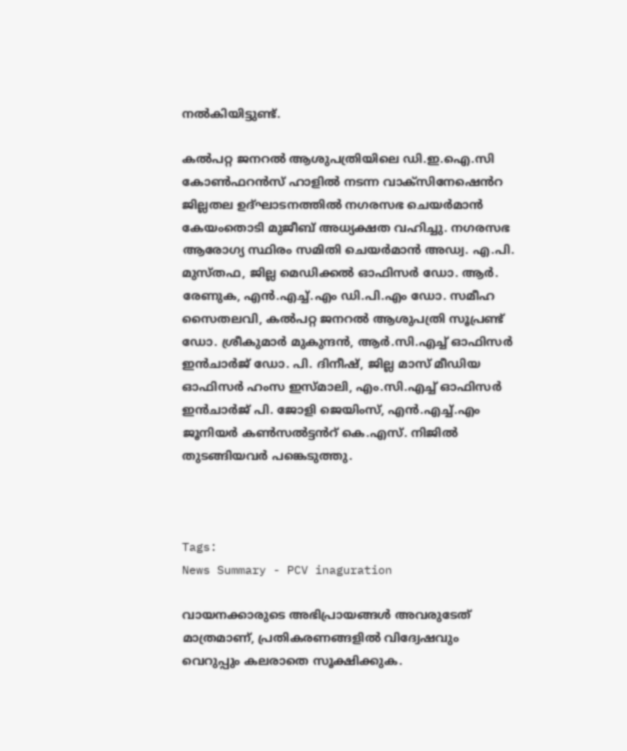നല്‍കിയിട്ടുണ്ട്.

കല്‍പറ്റ ജനറല്‍ ആശുപത്രിയിലെ ഡി.ഇ.ഐ.സി കോൺഫറൻസ് ഹാളിൽ നടന്ന വാക്‌സിനേഷെൻറ ജില്ലതല ഉദ്ഘാടനത്തിൽ നഗരസഭ ചെയർമാൻ കേയംതൊടി മുജീബ് അധ്യക്ഷത വഹിച്ചു. നഗരസഭ ആരോഗ്യ സ്ഥിരം സമിതി ചെയർമാൻ അഡ്വ. എ.പി. മുസ്തഫ, ജില്ല മെഡിക്കൽ ഓഫിസർ ഡോ. ആർ. രേണുക, എൻ.എച്ച്.എം ഡി.പി.എം ഡോ. സമീഹ സൈതലവി, കൽപറ്റ ജനറൽ ആശുപത്രി സൂപ്രണ്ട് ഡോ. ശ്രീകുമാർ മുകുന്ദൻ, ആർ.സി.എച്ച് ഓഫിസർ ഇൻചാർജ് ഡോ. പി. ദിനീഷ്, ജില്ല മാസ് മീഡിയ ഓഫിസർ ഹംസ ഇസ്മാലി, എം.സി.എച്ച് ഓഫിസർ ഇൻചാർജ് പി. ജോളി ജെയിംസ്, എൻ.എച്ച്.എം ജൂനിയർ കൺസൽട്ടൻറ് കെ.എസ്. നിജിൽ തുടങ്ങിയവർ പങ്കെടുത്തു.



Tags:
News Summary - PCV inaguration

വായനക്കാരുടെ അഭിപ്രായങ്ങള്‍ അവരുടേത് മാത്രമാണ്, പ്രതികരണങ്ങളിൽ വിദ്വേഷവും വെറുപ്പും കലരാതെ സൂക്ഷിക്കുക.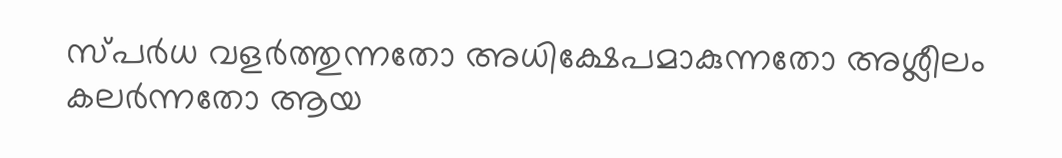സ്പർധ വളർത്തുന്നതോ അധിക്ഷേപമാകുന്നതോ അശ്ലീലം കലർന്നതോ ആയ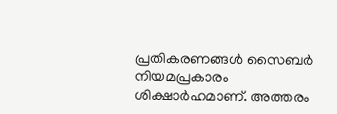പ്രതികരണങ്ങൾ സൈബർ നിയമപ്രകാരം ശിക്ഷാർഹമാണ്. അത്തരം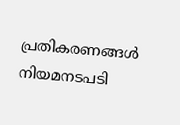പ്രതികരണങ്ങൾ നിയമനടപടി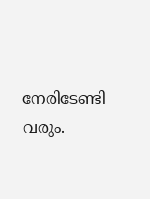നേരിടേണ്ടി വരും.